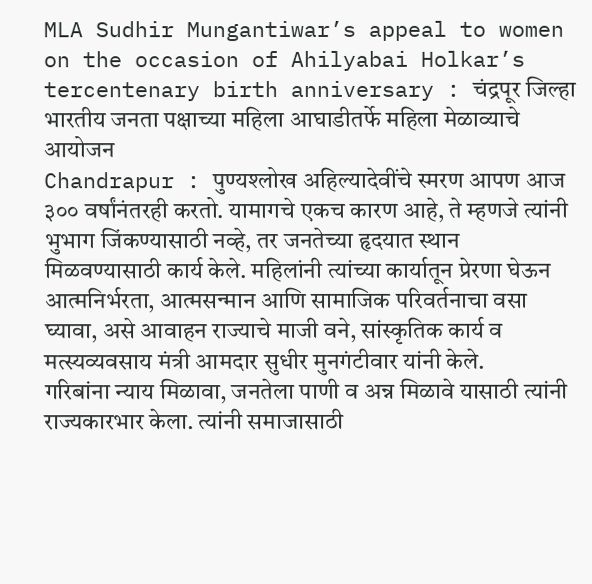MLA Sudhir Mungantiwar’s appeal to women on the occasion of Ahilyabai Holkar’s tercentenary birth anniversary : चंद्रपूर जिल्हा भारतीय जनता पक्षाच्या महिला आघाडीतर्फे महिला मेळाव्याचे आयोजन
Chandrapur : पुण्यश्लोख अहिल्यादेवींचे स्मरण आपण आज ३०० वर्षांनंतरही करतो. यामागचे एकच कारण आहे, ते म्हणजे त्यांनी भुभाग जिंकण्यासाठी नव्हे, तर जनतेच्या हृदयात स्थान मिळवण्यासाठी कार्य केले. महिलांनी त्यांच्या कार्यातून प्रेरणा घेऊन आत्मनिर्भरता, आत्मसन्मान आणि सामाजिक परिवर्तनाचा वसा घ्यावा, असे आवाहन राज्याचे माजी वने, सांस्कृतिक कार्य व मत्स्यव्यवसाय मंत्री आमदार सुधीर मुनगंटीवार यांनी केले.
गरिबांना न्याय मिळावा, जनतेला पाणी व अन्न मिळावे यासाठी त्यांनी राज्यकारभार केला. त्यांनी समाजासाठी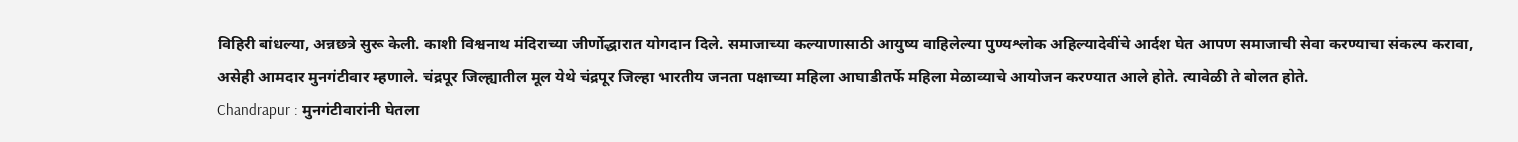विहिरी बांधल्या, अन्नछत्रे सुरू केली. काशी विश्वनाथ मंदिराच्या जीर्णोद्धारात योगदान दिले. समाजाच्या कल्याणासाठी आयुष्य वाहिलेल्या पुण्यश्लोक अहिल्यादेवींचे आर्दश घेत आपण समाजाची सेवा करण्याचा संकल्प करावा, असेही आमदार मुनगंटीवार म्हणाले. चंद्रपूर जिल्ह्यातील मूल येथे चंद्रपूर जिल्हा भारतीय जनता पक्षाच्या महिला आघाडीतर्फे महिला मेळाव्याचे आयोजन करण्यात आले होते. त्यावेळी ते बोलत होते.
Chandrapur : मुनगंटीवारांनी घेतला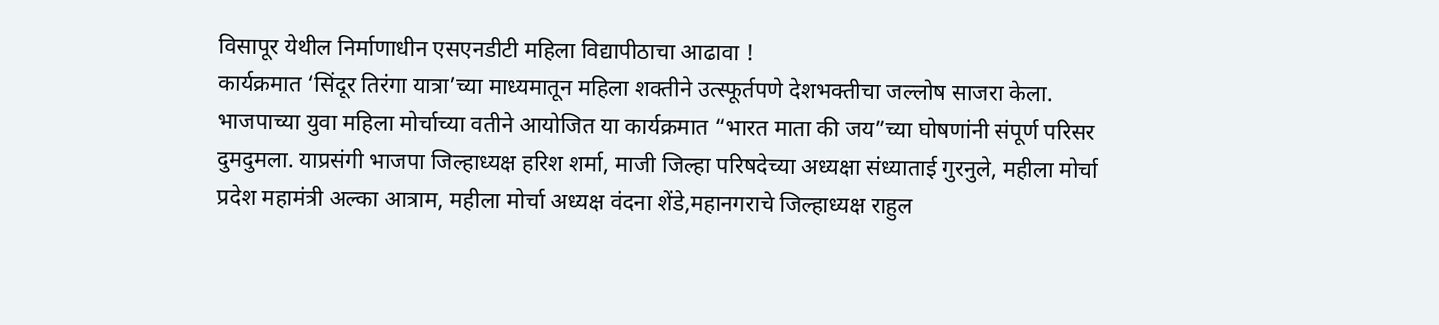विसापूर येथील निर्माणाधीन एसएनडीटी महिला विद्यापीठाचा आढावा !
कार्यक्रमात ‘सिंदूर तिरंगा यात्रा’च्या माध्यमातून महिला शक्तीने उत्स्फूर्तपणे देशभक्तीचा जल्लोष साजरा केला. भाजपाच्या युवा महिला मोर्चाच्या वतीने आयोजित या कार्यक्रमात “भारत माता की जय”च्या घोषणांनी संपूर्ण परिसर दुमदुमला. याप्रसंगी भाजपा जिल्हाध्यक्ष हरिश शर्मा, माजी जिल्हा परिषदेच्या अध्यक्षा संध्याताई गुरनुले, महीला मोर्चा प्रदेश महामंत्री अल्का आत्राम, महीला मोर्चा अध्यक्ष वंदना शेंडे,महानगराचे जिल्हाध्यक्ष राहुल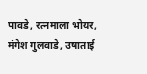पावडे, रत्नमाला भोयर, मंगेश गुलवाडे, उषाताई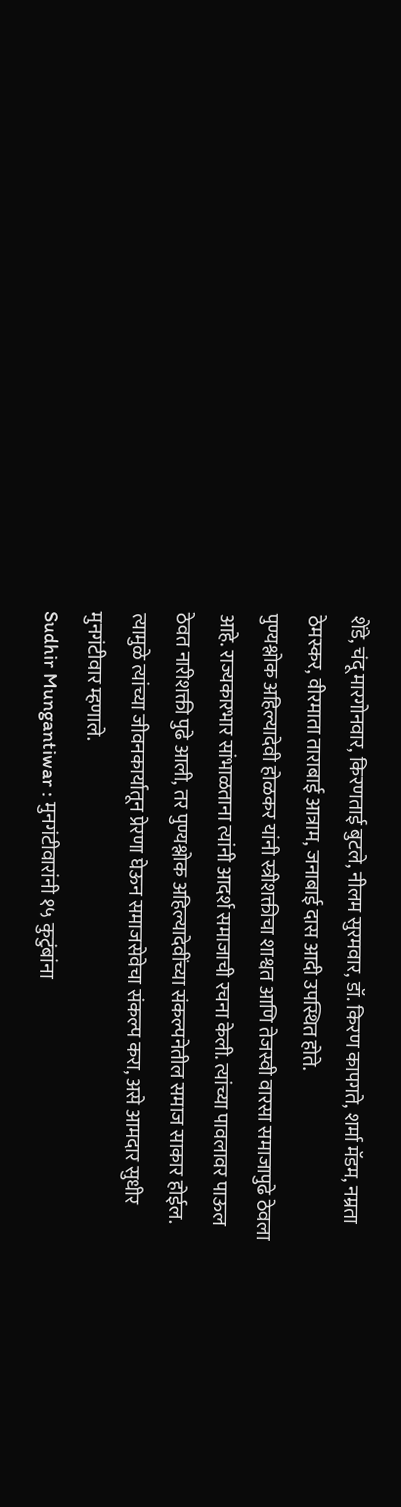शेंडे, चंदू मारगोनवार, किरणताई बुटले, नीलम सुरमवार, डॉ. किरण कापगते, शर्मा मॅडम, नम्रता ठेमस्कर, वीरमाता ताराबाई आत्राम, जनाबाई दास आदी उपस्थित होते.
पुण्यश्लोक अहिल्यादेवी होळकर यांनी स्त्रीशक्तीचा शाश्वत आणि तेजस्वी वारसा समाजापुढे ठेवला आहे. राज्यकारभार सांभाळताना त्यांनी आदर्श समाजाची रचना केली. त्यांच्या पावलावर पाऊल ठेवत नारीशक्ती पुढे आली, तर पुण्यश्लोक अहिल्यादेवींच्या संकल्पनेतील समाज साकार होईल. त्यामुळे त्यांच्या जीवनकार्यातून प्रेरणा घेऊन समाजसेवेचा संकल्प करा, असे आमदार सुधीर मुनगंटीवार म्हणाले.
Sudhir Mungantiwar : मुनगंटीवारांनी १५ कुटुंबांना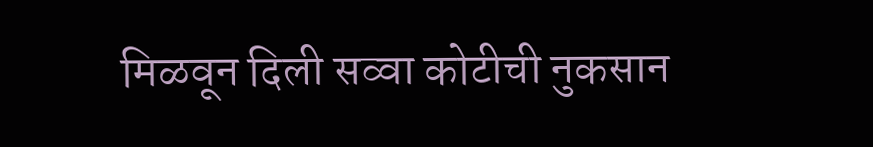मिळवून दिली सव्वा कोटीची नुकसान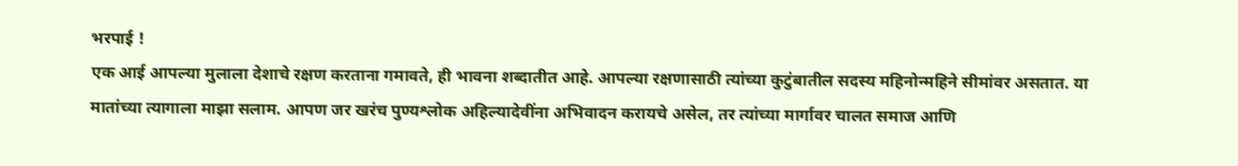भरपाई !
एक आई आपल्या मुलाला देशाचे रक्षण करताना गमावते, ही भावना शब्दातीत आहे. आपल्या रक्षणासाठी त्यांच्या कुटुंबातील सदस्य महिनोन्महिने सीमांवर असतात. या मातांच्या त्यागाला माझा सलाम. आपण जर खरंच पुण्यश्लोक अहिल्यादेवींना अभिवादन करायचे असेल, तर त्यांच्या मार्गावर चालत समाज आणि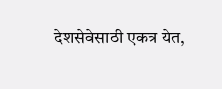देशसेवेसाठी एकत्र येत,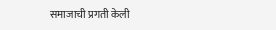समाजाची प्रगती केली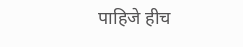पाहिजे हीच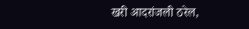खरी आदरांजली ठरेल,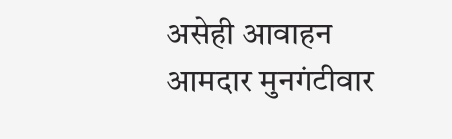असेही आवाहन आमदार मुनगंटीवार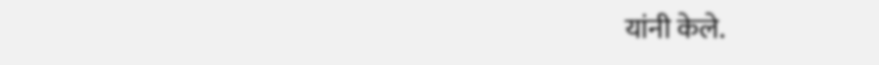यांनी केले.